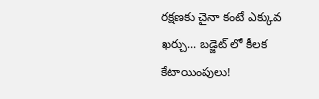రక్షణకు చైనా కంటే ఎక్కువ ఖర్చు... బడ్జెట్ లో కీలక కేటాయింపులు!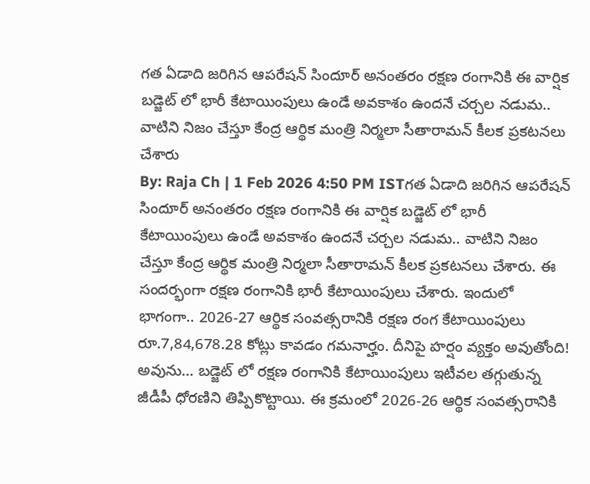గత ఏడాది జరిగిన ఆపరేషన్ సిందూర్ అనంతరం రక్షణ రంగానికి ఈ వార్షిక బడ్జెట్ లో భారీ కేటాయింపులు ఉండే అవకాశం ఉందనే చర్చల నడుమ.. వాటిని నిజం చేస్తూ కేంద్ర ఆర్థిక మంత్రి నిర్మలా సీతారామన్ కీలక ప్రకటనలు చేశారు
By: Raja Ch | 1 Feb 2026 4:50 PM ISTగత ఏడాది జరిగిన ఆపరేషన్ సిందూర్ అనంతరం రక్షణ రంగానికి ఈ వార్షిక బడ్జెట్ లో భారీ కేటాయింపులు ఉండే అవకాశం ఉందనే చర్చల నడుమ.. వాటిని నిజం చేస్తూ కేంద్ర ఆర్థిక మంత్రి నిర్మలా సీతారామన్ కీలక ప్రకటనలు చేశారు. ఈ సందర్భంగా రక్షణ రంగానికి భారీ కేటాయింపులు చేశారు. ఇందులో భాగంగా.. 2026-27 ఆర్థిక సంవత్సరానికి రక్షణ రంగ కేటాయింపులు రూ.7,84,678.28 కోట్లు కావడం గమనార్హం. దీనిపై హర్షం వ్యక్తం అవుతోంది!
అవును... బడ్జెట్ లో రక్షణ రంగానికి కేటాయింపులు ఇటీవల తగ్గుతున్న జీడీపీ ధోరణిని తిప్పికొట్టాయి. ఈ క్రమంలో 2026-26 ఆర్థిక సంవత్సరానికి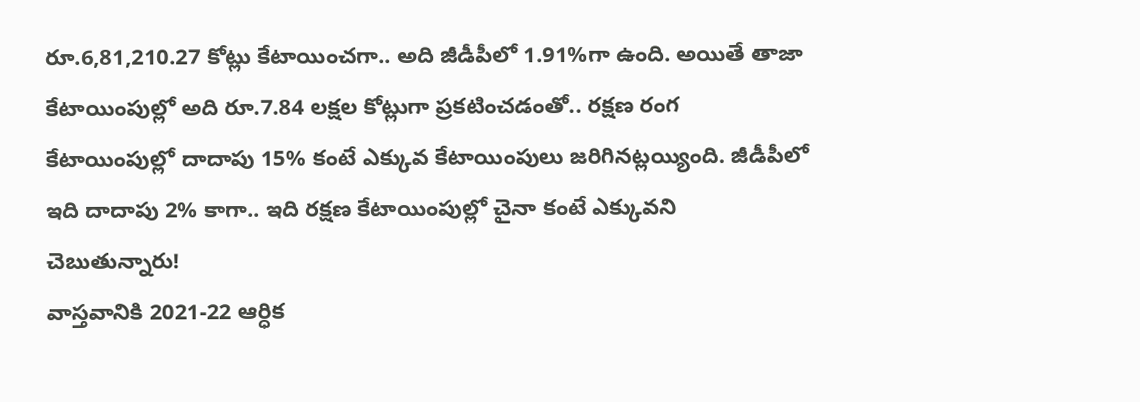రూ.6,81,210.27 కోట్లు కేటాయించగా.. అది జీడీపీలో 1.91%గా ఉంది. అయితే తాజా కేటాయింపుల్లో అది రూ.7.84 లక్షల కోట్లుగా ప్రకటించడంతో.. రక్షణ రంగ కేటాయింపుల్లో దాదాపు 15% కంటే ఎక్కువ కేటాయింపులు జరిగినట్లయ్యింది. జీడీపీలో ఇది దాదాపు 2% కాగా.. ఇది రక్షణ కేటాయింపుల్లో చైనా కంటే ఎక్కువని చెబుతున్నారు!
వాస్తవానికి 2021-22 ఆర్ధిక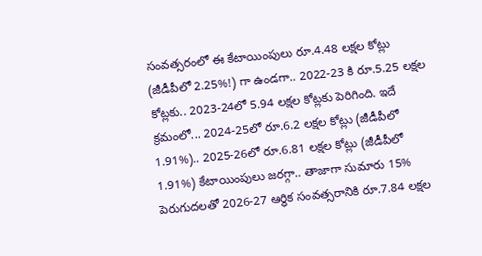సంవత్సరంలో ఈ కేటాయింపులు రూ.4.48 లక్షల కోట్లు (జీడీపీలో 2.25%!) గా ఉండగా.. 2022-23 కి రూ.5.25 లక్షల కోట్లకు.. 2023-24లో 5.94 లక్షల కోట్లకు పెరిగింది. ఇదే క్రమంలో... 2024-25లో రూ.6.2 లక్షల కోట్లు (జీడీపీలో 1.91%).. 2025-26లో రూ.6.81 లక్షల కోట్లు (జీడీపీలో 1.91%) కేటాయింపులు జరగ్గా.. తాజాగా సుమారు 15% పెరుగుదలతో 2026-27 ఆర్ధిక సంవత్సరానికి రూ.7.84 లక్షల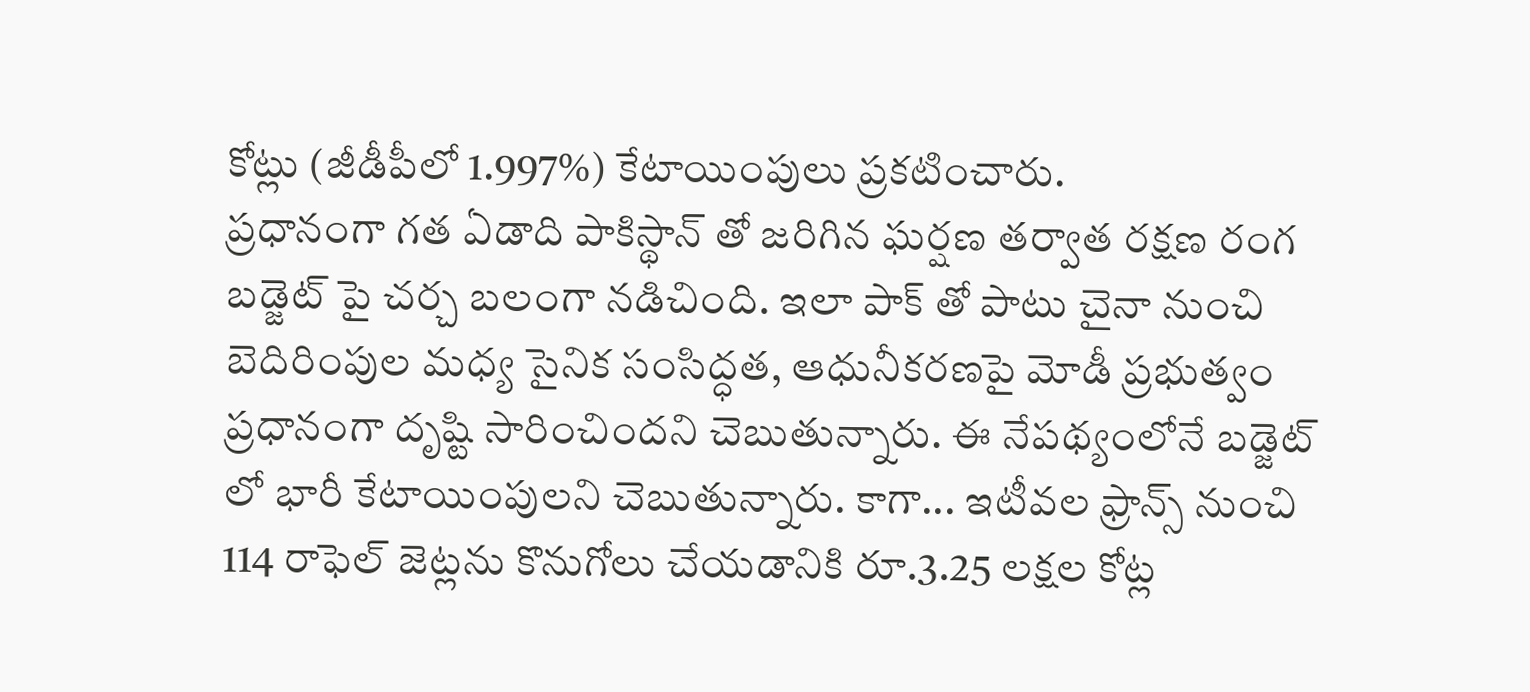కోట్లు (జీడీపీలో 1.997%) కేటాయింపులు ప్రకటించారు.
ప్రధానంగా గత ఏడాది పాకిస్థాన్ తో జరిగిన ఘర్షణ తర్వాత రక్షణ రంగ బడ్జెట్ పై చర్చ బలంగా నడిచింది. ఇలా పాక్ తో పాటు చైనా నుంచి బెదిరింపుల మధ్య సైనిక సంసిద్ధత, ఆధునీకరణపై మోడీ ప్రభుత్వం ప్రధానంగా దృష్టి సారించిందని చెబుతున్నారు. ఈ నేపథ్యంలోనే బడ్జెట్ లో భారీ కేటాయింపులని చెబుతున్నారు. కాగా... ఇటీవల ఫ్రాన్స్ నుంచి 114 రాఫెల్ జెట్లను కొనుగోలు చేయడానికి రూ.3.25 లక్షల కోట్ల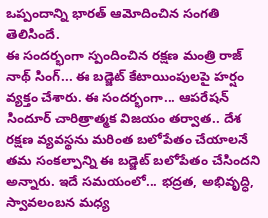ఒప్పందాన్ని భారత్ ఆమోదించిన సంగతి తెలిసిందే.
ఈ సందర్భంగా స్పందించిన రక్షణ మంత్రి రాజ్ నాథ్ సింగ్... ఈ బడ్జెట్ కేటాయింపులపై హర్షం వ్యక్తం చేశారు. ఈ సందర్భంగా... ఆపరేషన్ సిందూర్ చారిత్రాత్మక విజయం తర్వాత.. దేశ రక్షణ వ్యవస్థను మరింత బలోపేతం చేయాలనే తమ సంకల్పాన్ని ఈ బడ్జెట్ బలోపేతం చేసిందని అన్నారు. ఇదే సమయంలో... భద్రత, అభివృద్ధి, స్వావలంబన మధ్య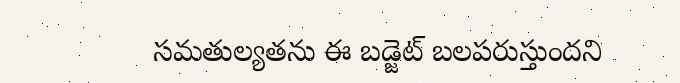సమతుల్యతను ఈ బడ్జెట్ బలపరుస్తుందని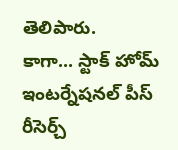తెలిపారు.
కాగా... స్టాక్ హోమ్ ఇంటర్నేషనల్ పీస్ రీసెర్చ్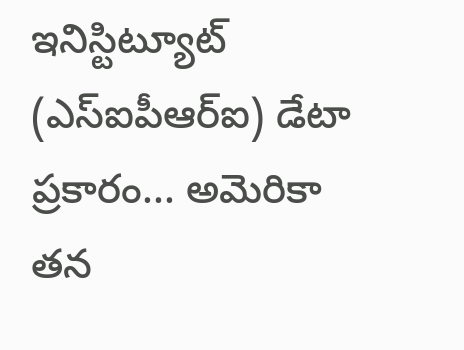ఇనిస్టిట్యూట్ (ఎస్ఐపీఆర్ఐ) డేటా ప్రకారం... అమెరికా తన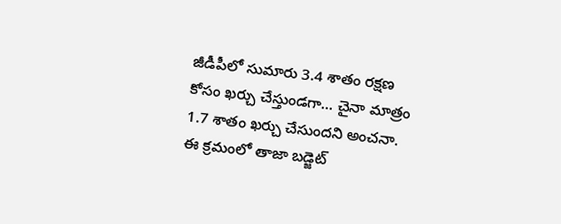జీడీపీలో సుమారు 3.4 శాతం రక్షణ కోసం ఖర్చు చేస్తుండగా... చైనా మాత్రం 1.7 శాతం ఖర్చు చేసుందని అంచనా. ఈ క్రమంలో తాజా బడ్జెట్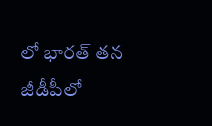లో భారత్ తన జీడీపీలో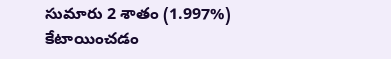సుమారు 2 శాతం (1.997%) కేటాయించడం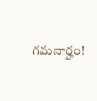గమనార్హం!